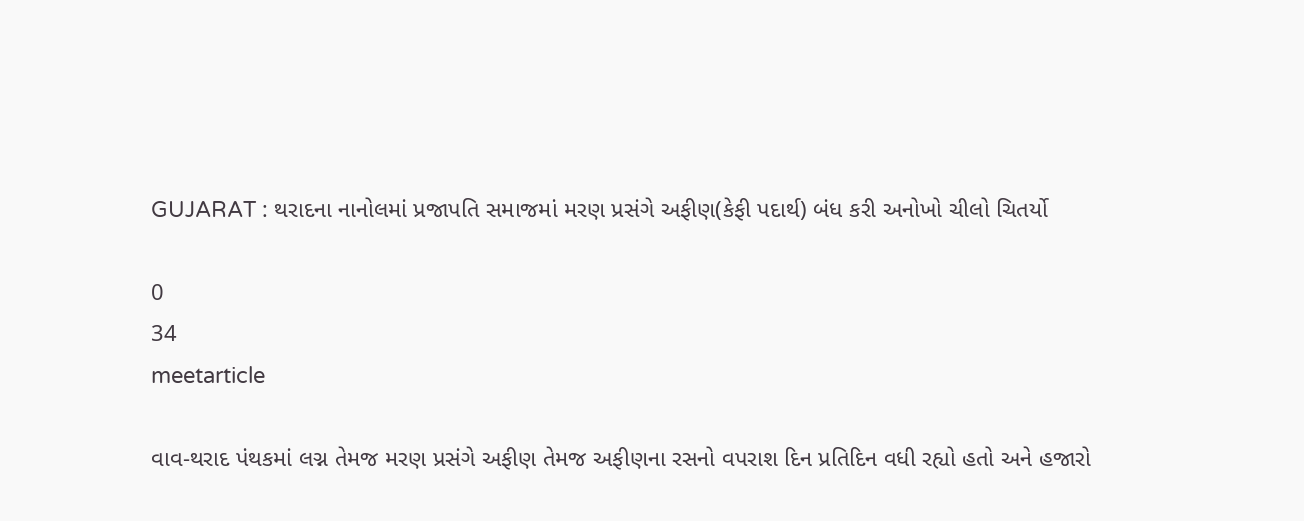GUJARAT : થરાદના નાનોલમાં પ્રજાપતિ સમાજમાં મરણ પ્રસંગે અફીણ(કેફી પદાર્થ) બંધ કરી અનોખો ચીલો ચિતર્યો

0
34
meetarticle

વાવ-થરાદ પંથકમાં લગ્ન તેમજ મરણ પ્રસંગે અફીણ તેમજ અફીણના રસનો વપરાશ દિન પ્રતિદિન વધી રહ્યો હતો અને હજારો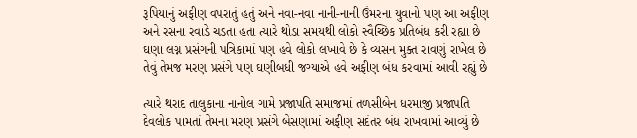રૂપિયાનું અફીણ વપરાતું હતું અને નવા-નવા નાની-નાની ઉંમરના યુવાનો પણ આ અફીણ અને રસના રવાડે ચડતા હતા ત્યારે થોડા સમયથી લોકો સ્વૈચ્છિક પ્રતિબંધ કરી રહ્યા છે ઘણા લગ્ન પ્રસંગની પત્રિકામાં પણ હવે લોકો લખાવે છે કે વ્યસન મુક્ત રાવણું રાખેલ છે તેવું તેમજ મરણ પ્રસંગે પણ ઘણીબધી જગ્યાએ હવે અફીણ બંધ કરવામાં આવી રહ્યું છે

ત્યારે થરાદ તાલુકાના નાનોલ ગામે પ્રજાપતિ સમાજમાં તળસીબેન ધરમાજી પ્રજાપતિ દેવલોક પામતાં તેમના મરણ પ્રસંગે બેસણામાં અફીણ સદંતર બંધ રાખવામાં આવ્યું છે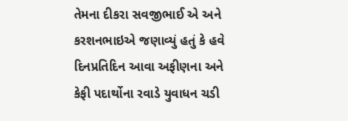તેમના દીકરા સવજીભાઈ એ અને કરશનભાઇએ જણાવ્યું હતું કે હવે દિનપ્રતિદિન આવા અફીણના અને કેફી પદાર્થોના રવાડે યુવાધન ચડી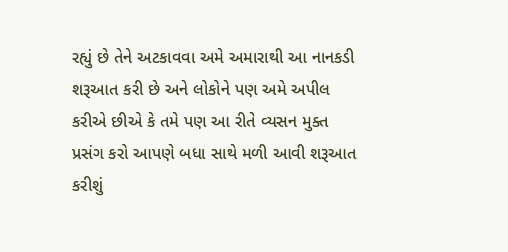રહ્યું છે તેને અટકાવવા અમે અમારાથી આ નાનકડી શરૂઆત કરી છે અને લોકોને પણ અમે અપીલ કરીએ છીએ કે તમે પણ આ રીતે વ્યસન મુક્ત પ્રસંગ કરો આપણે બધા સાથે મળી આવી શરૂઆત કરીશું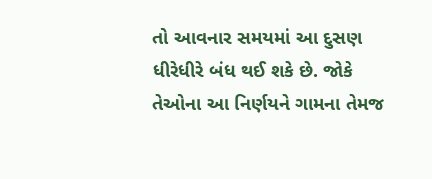તો આવનાર સમયમાં આ દુસણ ધીરેધીરે બંધ થઈ શકે છે. જોકે તેઓના આ નિર્ણયને ગામના તેમજ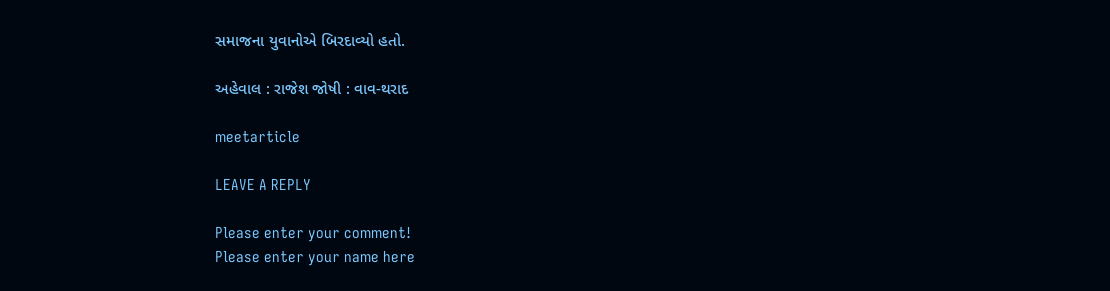સમાજના યુવાનોએ બિરદાવ્યો હતો.

અહેવાલ : રાજેશ જોષી : વાવ-થરાદ

meetarticle

LEAVE A REPLY

Please enter your comment!
Please enter your name here